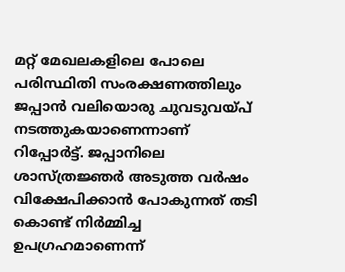മറ്റ് മേഖലകളിലെ പോലെ പരിസ്ഥിതി സംരക്ഷണത്തിലും ജപ്പാൻ വലിയൊരു ചുവടുവയ്പ് നടത്തുകയാണെന്നാണ് റിപ്പോർട്ട്. ജപ്പാനിലെ ശാസ്ത്രജ്ഞർ അടുത്ത വർഷം വിക്ഷേപിക്കാൻ പോകുന്നത് തടി കൊണ്ട് നിർമ്മിച്ച ഉപഗ്രഹമാണെന്ന്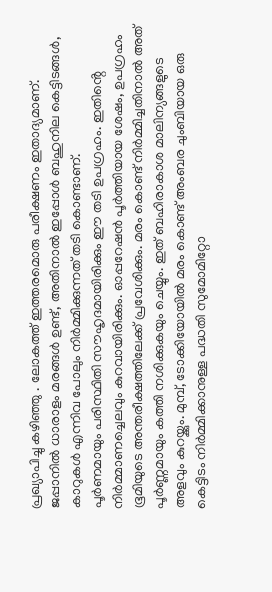പ്രഖ്യാപിച്ചു കഴിഞ്ഞു . ലോകത്ത് ഇത്തരമൊരു പരീക്ഷണം ഇതാദ്യമാണ്. ജപ്പാനിൽ ധാരാളം മരങ്ങൾ ഉണ്ട്, അതിനാൽ ഇപ്പോൾ ബഹുനില കെട്ടിടങ്ങൾ, കാറുകൾ എന്നിവ പോലും നിർമ്മിക്കുന്നത് തടി കൊണ്ടാണ്.
പൂർണമായും പരിസ്ഥിതി സൗഹൃദമായിരിക്കും ഈ തടി ഉപഗ്രഹം. ഇതിൻ്റെ നിർമ്മാണച്ചെലവും കുറവായിരിക്കും. ഓപ്പറേഷൻ പൂർത്തിയായ ശേഷം, ഉപഗ്രഹം ഭൂമിയുടെ അന്തരീക്ഷത്തിലേക്ക് പ്രവേശിക്കും. മരം കൊണ്ട് നിർമ്മിച്ചതിനാൽ അത് പൂർണ്ണമായും കത്തി നശിക്കുകയും ചെയ്യും. ഇത് ബഹിരാകാശ മാലിന്യങ്ങളുടെ അളവും കുറയ്ക്കും. മുമ്പ്, ടോക്കിയോയിൽ മരം കൊണ്ട് അംബര ചുംബിയായ ഒരു കെട്ടിടം നിർമ്മിക്കാനുള്ള പദ്ധതി സുമോമിറ്റോ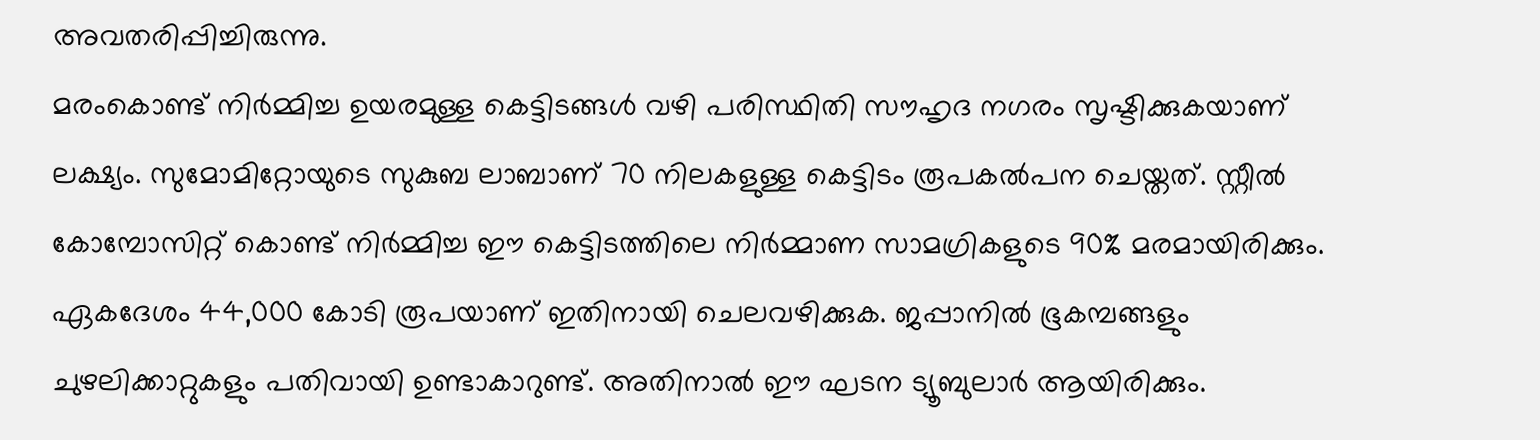അവതരിപ്പിച്ചിരുന്നു.
മരംകൊണ്ട് നിർമ്മിച്ച ഉയരമുള്ള കെട്ടിടങ്ങൾ വഴി പരിസ്ഥിതി സൗഹൃദ നഗരം സൃഷ്ടിക്കുകയാണ് ലക്ഷ്യം. സുമോമിറ്റോയുടെ സുകുബ ലാബാണ് 70 നിലകളുള്ള കെട്ടിടം രൂപകൽപന ചെയ്തത്. സ്റ്റീൽ കോമ്പോസിറ്റ് കൊണ്ട് നിർമ്മിച്ച ഈ കെട്ടിടത്തിലെ നിർമ്മാണ സാമഗ്രികളുടെ 90% മരമായിരിക്കും. ഏകദേശം 44,000 കോടി രൂപയാണ് ഇതിനായി ചെലവഴിക്കുക. ജപ്പാനിൽ ഭൂകമ്പങ്ങളും ചുഴലിക്കാറ്റുകളും പതിവായി ഉണ്ടാകാറുണ്ട്. അതിനാൽ ഈ ഘടന ട്യൂബുലാർ ആയിരിക്കും.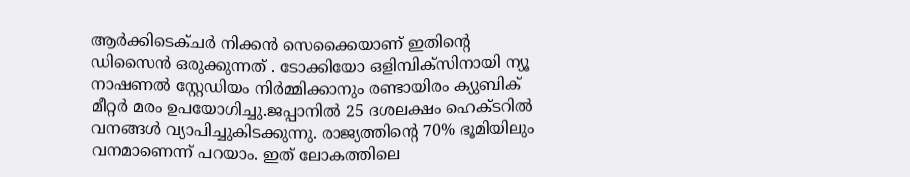ആർക്കിടെക്ചർ നിക്കൻ സെക്കൈയാണ് ഇതിൻ്റെ ഡിസൈൻ ഒരുക്കുന്നത് . ടോക്കിയോ ഒളിമ്പിക്സിനായി ന്യൂ നാഷണൽ സ്റ്റേഡിയം നിർമ്മിക്കാനും രണ്ടായിരം ക്യുബിക് മീറ്റർ മരം ഉപയോഗിച്ചു.ജപ്പാനിൽ 25 ദശലക്ഷം ഹെക്ടറിൽ വനങ്ങൾ വ്യാപിച്ചുകിടക്കുന്നു. രാജ്യത്തിൻ്റെ 70% ഭൂമിയിലും വനമാണെന്ന് പറയാം. ഇത് ലോകത്തിലെ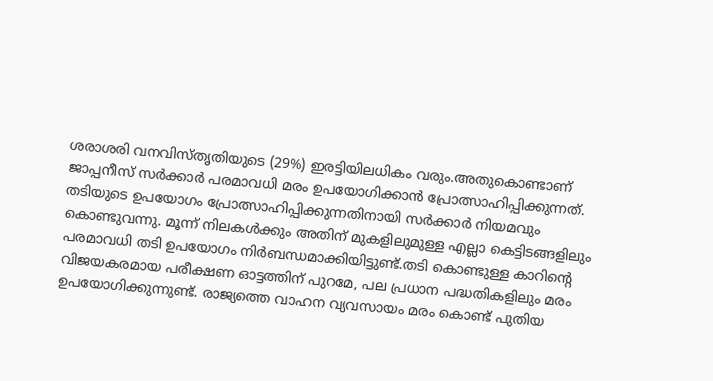ശരാശരി വനവിസ്തൃതിയുടെ (29%) ഇരട്ടിയിലധികം വരും.അതുകൊണ്ടാണ് ജാപ്പനീസ് സർക്കാർ പരമാവധി മരം ഉപയോഗിക്കാൻ പ്രോത്സാഹിപ്പിക്കുന്നത്.
തടിയുടെ ഉപയോഗം പ്രോത്സാഹിപ്പിക്കുന്നതിനായി സർക്കാർ നിയമവും കൊണ്ടുവന്നു. മൂന്ന് നിലകൾക്കും അതിന് മുകളിലുമുള്ള എല്ലാ കെട്ടിടങ്ങളിലും പരമാവധി തടി ഉപയോഗം നിർബന്ധമാക്കിയിട്ടുണ്ട്.തടി കൊണ്ടുള്ള കാറിൻ്റെ വിജയകരമായ പരീക്ഷണ ഓട്ടത്തിന് പുറമേ, പല പ്രധാന പദ്ധതികളിലും മരം ഉപയോഗിക്കുന്നുണ്ട്. രാജ്യത്തെ വാഹന വ്യവസായം മരം കൊണ്ട് പുതിയ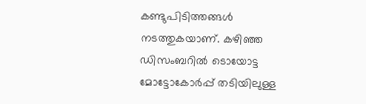കണ്ടുപിടിത്തങ്ങൾ നടത്തുകയാണ്. കഴിഞ്ഞ ഡിസംബറിൽ ടൊയോട്ട മോട്ടോകോർപ്പ് തടിയിലുള്ള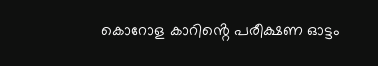കൊറോള കാറിൻ്റെ പരീക്ഷണ ഓട്ടം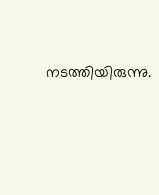നടത്തിയിരുന്നു.